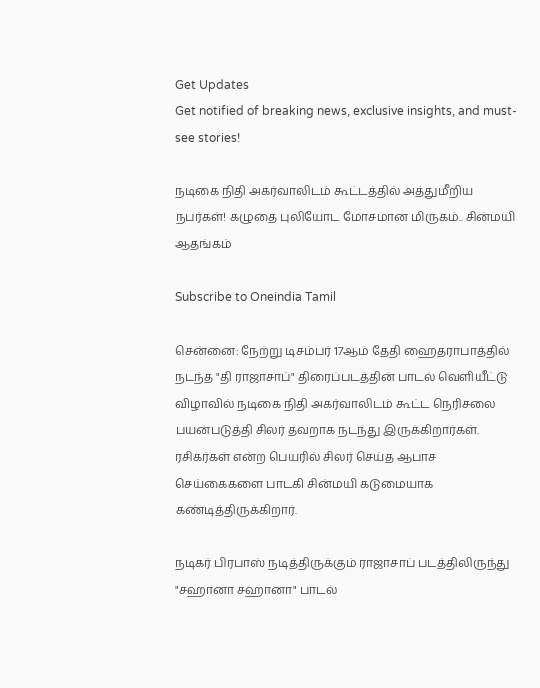Get Updates
Get notified of breaking news, exclusive insights, and must-see stories!

நடிகை நிதி அகர்வாலிடம் கூட்டத்தில் அத்துமீறிய நபர்கள்! கழுதை புலியோட மோசமான மிருகம்.. சின்மயி ஆதங்கம்

Subscribe to Oneindia Tamil

சென்னை: நேற்று டிசம்பர் 17ஆம் தேதி ஹைதராபாத்தில் நடந்த "தி ராஜாசாப்" திரைப்படத்தின் பாடல் வெளியீட்டு விழாவில் நடிகை நிதி அகர்வாலிடம் கூட்ட நெரிசலை பயன்படுத்தி சிலர் தவறாக நடந்து இருக்கிறார்கள். ரசிகர்கள் என்ற பெயரில் சிலர் செய்த ஆபாச செய்கைகளை பாடகி சின்மயி கடுமையாக கண்டித்திருக்கிறார்.

நடிகர் பிரபாஸ் நடித்திருக்கும் ராஜாசாப் படத்திலிருந்து "சஹானா சஹானா" பாடல்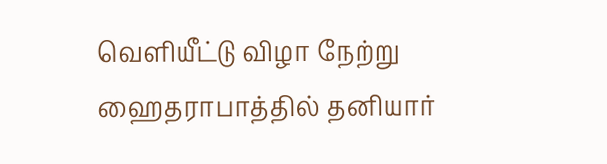வெளியீட்டு விழா நேற்று ஹைதராபாத்தில் தனியார்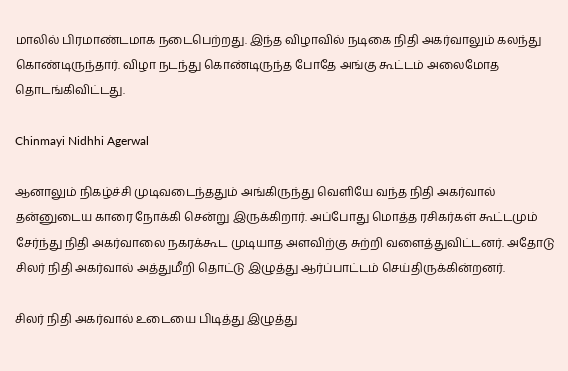மாலில் பிரமாண்டமாக நடைபெற்றது. இந்த விழாவில் நடிகை நிதி அகர்வாலும் கலந்து கொண்டிருந்தார். விழா நடந்து கொண்டிருந்த போதே அங்கு கூட்டம் அலைமோத தொடங்கிவிட்டது.

Chinmayi Nidhhi Agerwal

ஆனாலும் நிகழ்ச்சி முடிவடைந்ததும் அங்கிருந்து வெளியே வந்த நிதி அகர்வால் தன்னுடைய காரை நோக்கி சென்று இருக்கிறார். அப்போது மொத்த ரசிகர்கள் கூட்டமும் சேர்ந்து நிதி அகர்வாலை நகரக்கூட முடியாத அளவிற்கு சுற்றி வளைத்துவிட்டனர். அதோடு சிலர் நிதி அகர்வால் அத்துமீறி தொட்டு இழுத்து ஆர்ப்பாட்டம் செய்திருக்கின்றனர்.

சிலர் நிதி அகர்வால் உடையை பிடித்து இழுத்து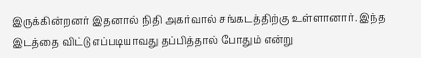இருக்கின்றனர் இதனால் நிதி அகர்வால் சங்கடத்திற்கு உள்ளானார். இந்த இடத்தை விட்டு எப்படியாவது தப்பித்தால் போதும் என்று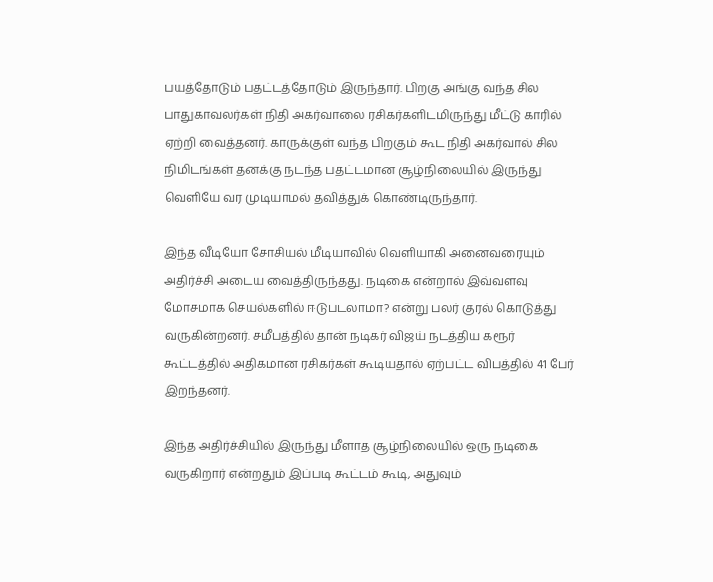பயத்தோடும் பதட்டத்தோடும் இருந்தார். பிறகு அங்கு வந்த சில பாதுகாவலர்கள் நிதி அகர்வாலை ரசிகர்களிடமிருந்து மீட்டு காரில் ஏற்றி வைத்தனர். காருக்குள் வந்த பிறகும் கூட நிதி அகர்வால் சில நிமிடங்கள் தனக்கு நடந்த பதட்டமான சூழ்நிலையில் இருந்து வெளியே வர முடியாமல் தவித்துக் கொண்டிருந்தார்.

இந்த வீடியோ சோசியல் மீடியாவில் வெளியாகி அனைவரையும் அதிர்ச்சி அடைய வைத்திருந்தது. நடிகை என்றால் இவ்வளவு மோசமாக செயல்களில் ஈடுபடலாமா? என்று பலர் குரல் கொடுத்து வருகின்றனர். சமீபத்தில் தான் நடிகர் விஜய் நடத்திய கரூர் கூட்டத்தில் அதிகமான ரசிகர்கள் கூடியதால் ஏற்பட்ட விபத்தில் 41 பேர் இறந்தனர்.

இந்த அதிர்ச்சியில் இருந்து மீளாத சூழ்நிலையில் ஒரு நடிகை வருகிறார் என்றதும் இப்படி கூட்டம் கூடி, அதுவும்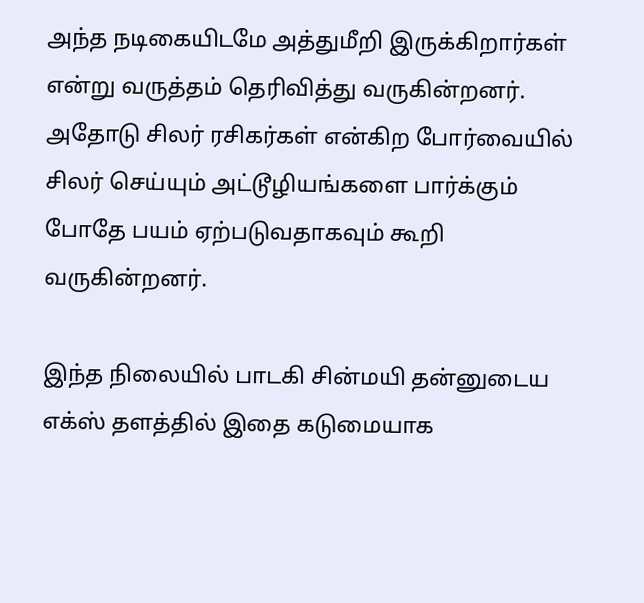அந்த நடிகையிடமே அத்துமீறி இருக்கிறார்கள் என்று வருத்தம் தெரிவித்து வருகின்றனர். அதோடு சிலர் ரசிகர்கள் என்கிற போர்வையில் சிலர் செய்யும் அட்டூழியங்களை பார்க்கும் போதே பயம் ஏற்படுவதாகவும் கூறி வருகின்றனர்.

இந்த நிலையில் பாடகி சின்மயி தன்னுடைய எக்ஸ் தளத்தில் இதை கடுமையாக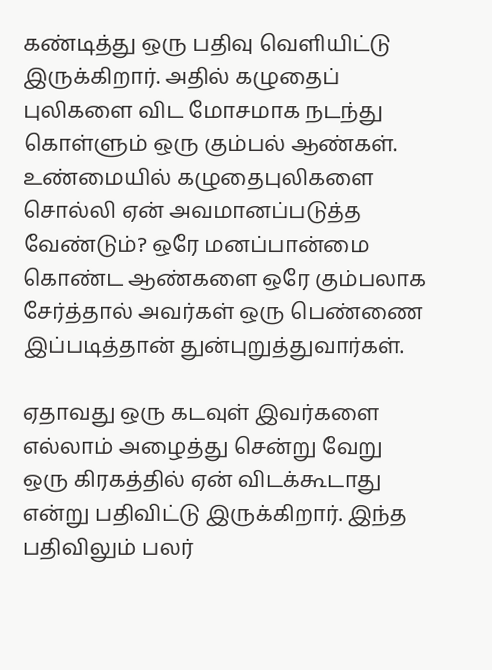கண்டித்து ஒரு பதிவு வெளியிட்டு இருக்கிறார். அதில் கழுதைப் புலிகளை விட மோசமாக நடந்து கொள்ளும் ஒரு கும்பல் ஆண்கள். உண்மையில் கழுதைபுலிகளை சொல்லி ஏன் அவமானப்படுத்த வேண்டும்? ஒரே மனப்பான்மை கொண்ட ஆண்களை ஒரே கும்பலாக சேர்த்தால் அவர்கள் ஒரு பெண்ணை இப்படித்தான் துன்புறுத்துவார்கள்.

ஏதாவது ஒரு கடவுள் இவர்களை எல்லாம் அழைத்து சென்று வேறு ஒரு கிரகத்தில் ஏன் விடக்கூடாது என்று பதிவிட்டு இருக்கிறார். இந்த பதிவிலும் பலர்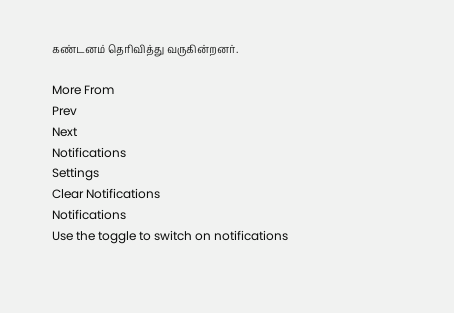கண்டனம் தெரிவித்து வருகின்றனர்.

More From
Prev
Next
Notifications
Settings
Clear Notifications
Notifications
Use the toggle to switch on notifications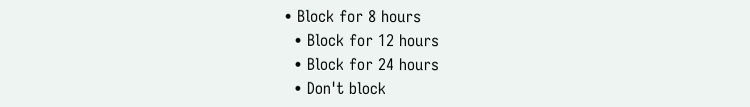• Block for 8 hours
  • Block for 12 hours
  • Block for 24 hours
  • Don't block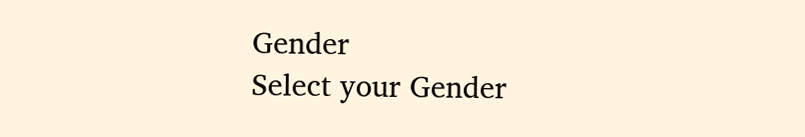Gender
Select your Gender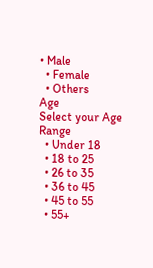• Male
  • Female
  • Others
Age
Select your Age Range
  • Under 18
  • 18 to 25
  • 26 to 35
  • 36 to 45
  • 45 to 55
  • 55+